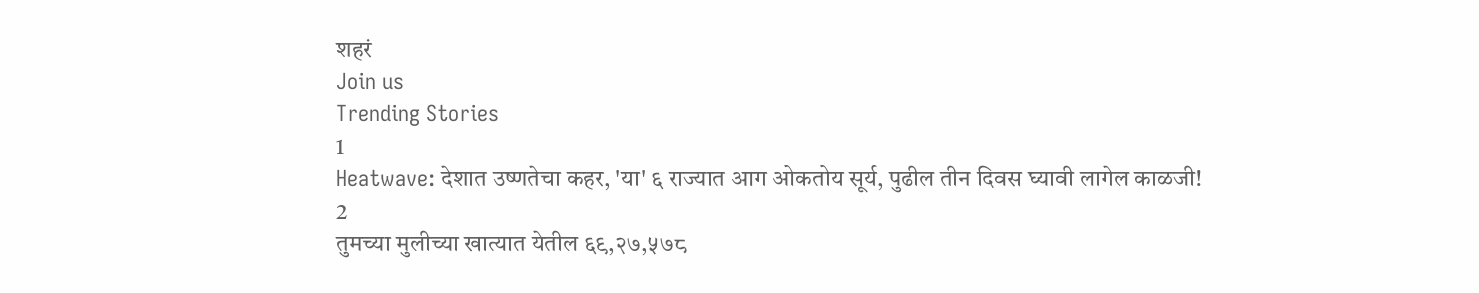शहरं
Join us
Trending Stories
1
Heatwave: देशात उष्णतेचा कहर, 'या' ६ राज्यात आग ओकतोय सूर्य, पुढील तीन दिवस घ्यावी लागेल काळजी!
2
तुमच्या मुलीच्या खात्यात येतील ६९,२७,५७८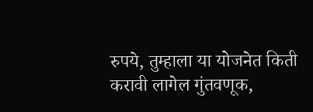रुपये, तुम्हाला या योजनेत किती करावी लागेल गुंतवणूक,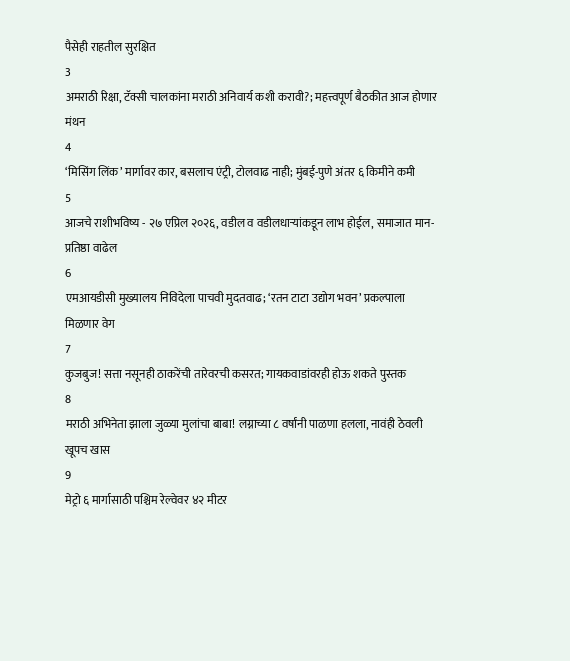पैसेही राहतील सुरक्षित
3
अमराठी रिक्षा, टॅक्सी चालकांना मराठी अनिवार्य कशी करावी?; महत्त्वपूर्ण बैठकीत आज होणार मंथन
4
‘मिसिंग लिंक’ मार्गावर कार, बसलाच एंट्री, टोलवाढ नाही; मुंबई-पुणे अंतर ६ किमीने कमी
5
आजचे राशीभविष्य - २७ एप्रिल २०२६, वडील व वडीलधार्‍यांकडून लाभ होईल, समाजात मान-प्रतिष्ठा वाढेल
6
एमआयडीसी मुख्यालय निविदेला पाचवी मुदतवाढ; ‘रतन टाटा उद्योग भवन’ प्रकल्पाला मिळणार वेग
7
कुजबुज! सत्ता नसूनही ठाकरेंची तारेवरची कसरत; गायकवाडांवरही होऊ शकते पुस्तक
8
मराठी अभिनेता झाला जुळ्या मुलांचा बाबा! लग्नाच्या ८ वर्षांनी पाळणा हलला, नावंही ठेवली खूपच खास
9
मेट्रो ६ मार्गासाठी पश्चिम रेल्वेवर ४२ मीटर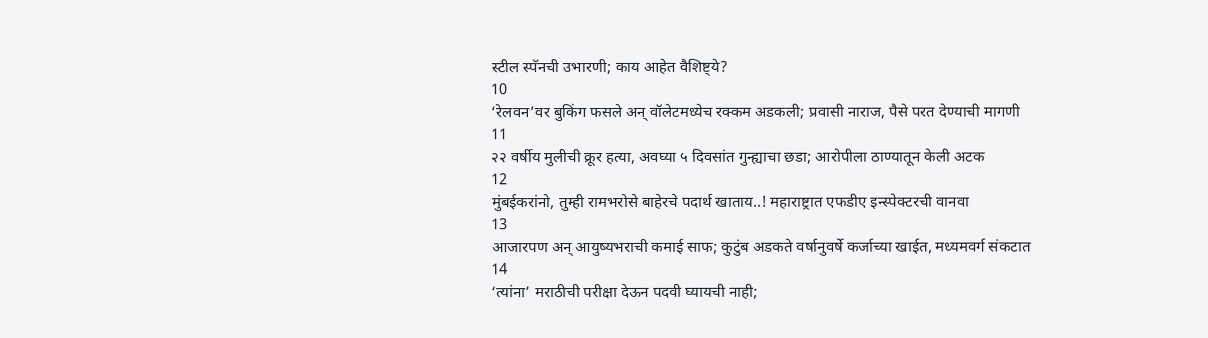स्टील स्पॅनची उभारणी; काय आहेत वैशिष्ट्ये?
10
‘रेलवन’वर बुकिंग फसले अन् वॉलेटमध्येच रक्कम अडकली; प्रवासी नाराज, पैसे परत देण्याची मागणी
11
२२ वर्षीय मुलीची क्रूर हत्या, अवघ्या ५ दिवसांत गुन्ह्याचा छडा; आरोपीला ठाण्यातून केली अटक
12
मुंबईकरांनो, तुम्ही रामभरोसे बाहेरचे पदार्थ खाताय..! महाराष्ट्रात एफडीए इन्स्पेक्टरची वानवा
13
आजारपण अन् आयुष्यभराची कमाई साफ; कुटुंब अडकते वर्षानुवर्षे कर्जाच्या खाईत, मध्यमवर्ग संकटात
14
‘त्यांना’ मराठीची परीक्षा देऊन पदवी घ्यायची नाही;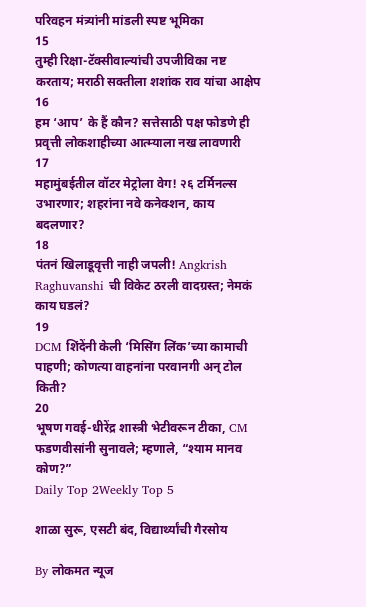परिवहन मंत्र्यांनी मांडली स्पष्ट भूमिका
15
तुम्ही रिक्षा-टॅक्सीवाल्यांची उपजीविका नष्ट करताय; मराठी सक्तीला शशांक राव यांचा आक्षेप
16
हम ‘आप’ के हैं कौन? सत्तेसाठी पक्ष फोडणे ही प्रवृत्ती लोकशाहीच्या आत्म्याला नख लावणारी
17
महामुंबईतील वॉटर मेट्रोला वेग! २६ टर्मिनल्स उभारणार; शहरांना नवे कनेक्शन, काय बदलणार?
18
पंतनं खिलाडूवृत्ती नाही जपली! Angkrish Raghuvanshi ची विकेट ठरली वादग्रस्त; नेमकं काय घडलं?
19
DCM शिंदेंनी केली ‘मिसिंग लिंक’च्या कामाची पाहणी; कोणत्या वाहनांना परवानगी अन् टोल किती?
20
भूषण गवई-धीरेंद्र शास्त्री भेटीवरून टीका, CM फडणवीसांनी सुनावले; म्हणाले, “श्याम मानव कोण?”
Daily Top 2Weekly Top 5

शाळा सुरू, एसटी बंद, विद्यार्थ्यांची गैरसोय

By लोकमत न्यूज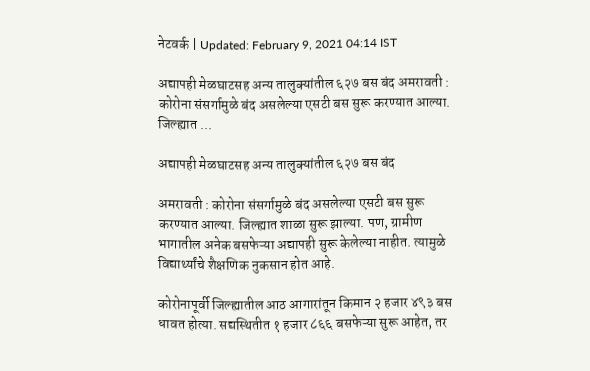नेटवर्क | Updated: February 9, 2021 04:14 IST

अद्यापही मेळघाटसह अन्य तालुक्यांतील ६२७ बस बंद अमरावती : कोरोना संसर्गामुळे बंद असलेल्या एसटी बस सुरू करण्यात आल्या. जिल्ह्यात ...

अद्यापही मेळघाटसह अन्य तालुक्यांतील ६२७ बस बंद

अमरावती : कोरोना संसर्गामुळे बंद असलेल्या एसटी बस सुरू करण्यात आल्या. जिल्ह्यात शाळा सुरू झाल्या. पण, ग्रामीण भागातील अनेक बसफेऱ्या अद्यापही सुरू केलेल्या नाहीत. त्यामुळे विद्यार्थ्यांचे शैक्षणिक नुकसान होत आहे.

कोरोनापूर्वी जिल्ह्यातील आठ आगारांतून किमान २ हजार ४९३ बस धावत होत्या. सद्यस्थितीत १ हजार ८६६ बसफेऱ्या सुरू आहेत, तर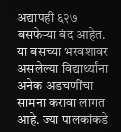अद्यापही ६२७ बसफेऱ्या बंद आहेत. या बसच्या भरवशावर असलेल्या विद्यार्थ्यांना अनेक अडचणींचा सामना करावा लागत आहे. ज्या पालकांकडे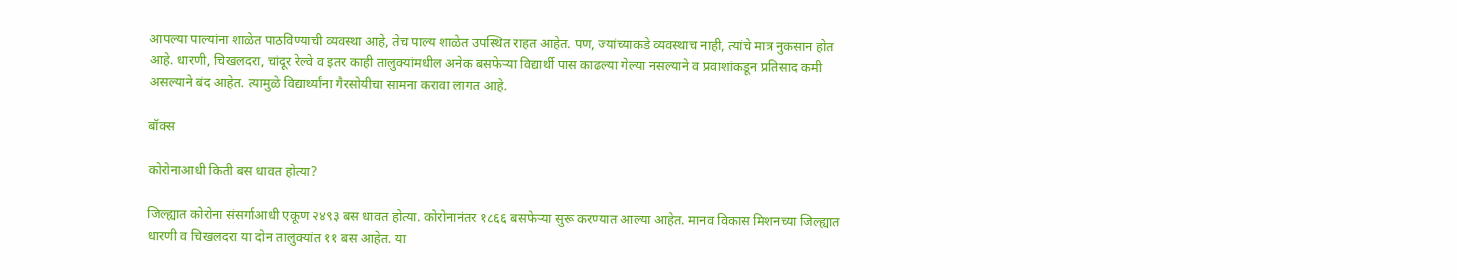आपल्या पाल्यांना शाळेत पाठविण्याची व्यवस्था आहे, तेच पाल्य शाळेत उपस्थित राहत आहेत. पण, ज्यांच्याकडे व्यवस्थाच नाही, त्यांचे मात्र नुकसान होत आहे. धारणी, चिखलदरा, चांदूर रेल्वे व इतर काही तालुक्यांमधील अनेक बसफेऱ्या विद्यार्थी पास काढल्या गेल्या नसल्याने व प्रवाशांकडून प्रतिसाद कमी असल्याने बंद आहेत. त्यामुळे विद्यार्थ्यांना गैरसोयीचा सामना करावा लागत आहे.

बॉक्स

कोरोनाआधी किती बस धावत होत्या?

जिल्ह्यात कोरोना संसर्गाआधी एकूण २४९३ बस धावत होत्या. कोरोनानंतर १८६६ बसफेऱ्या सुरू करण्यात आल्या आहेत. मानव विकास मिशनच्या जिल्ह्यात धारणी व चिखलदरा या दोन तालुक्यांत ११ बस आहेत. या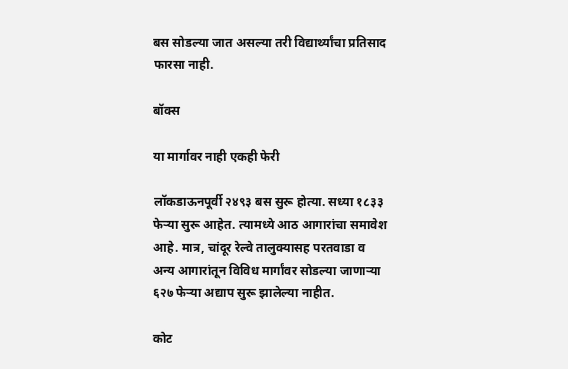बस सोडल्या जात असल्या तरी विद्यार्थ्यांचा प्रतिसाद फारसा नाही.

बॉक्स

या मार्गावर नाही एकही फेरी

लॉकडाऊनपूर्वी २४९३ बस सुरू होत्या. सध्या १८३३ फेऱ्या सुरू आहेत. त्यामध्ये आठ आगारांचा समावेश आहे. मात्र, चांदूर रेल्वे तालुक्यासह परतवाडा व अन्य आगारांतून विविध मार्गांवर सोडल्या जाणाऱ्या ६२७ फेऱ्या अद्याप सुरू झालेल्या नाहीत.

कोट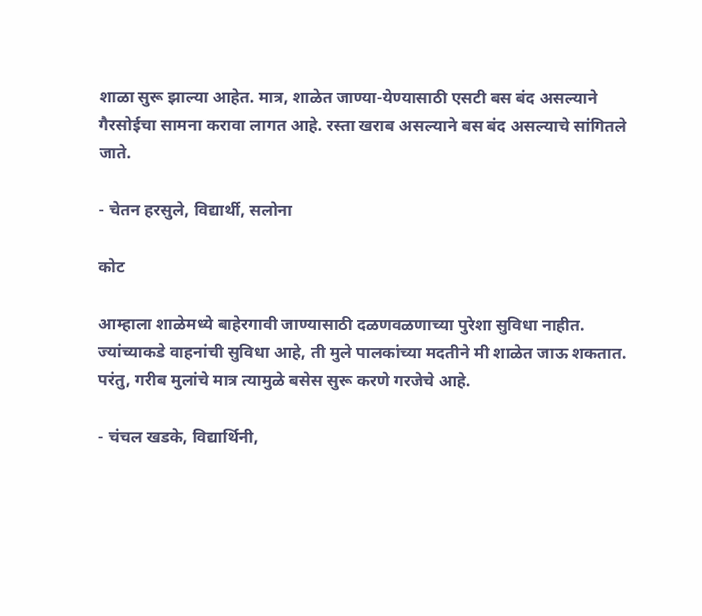शाळा सुरू झाल्या आहेत. मात्र, शाळेत जाण्या-येण्यासाठी एसटी बस बंद असल्याने गैरसोईचा सामना करावा लागत आहे. रस्ता खराब असल्याने बस बंद असल्याचे सांगितले जाते.

- चेतन हरसुले, विद्यार्थी, सलोना

कोट

आम्हाला शाळेमध्ये बाहेरगावी जाण्यासाठी दळणवळणाच्या पुरेशा सुविधा नाहीत. ज्यांच्याकडे वाहनांची सुविधा आहे, ती मुले पालकांच्या मदतीने मी शाळेत जाऊ शकतात. परंतु, गरीब मुलांचे मात्र त्यामुळे बसेस सुरू करणे गरजेचे आहे.

- चंचल खडके, विद्यार्थिनी,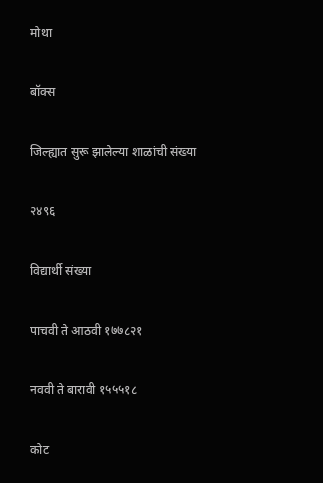मोथा

बॉक्स

जिल्ह्यात सुरू झालेल्या शाळांची संख्या

२४९६

विद्यार्थी संख्या

पाचवी ते आठवी १७७८२१

नववी ते बारावी १५५५१८

कोट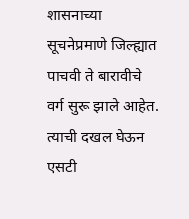शासनाच्या सूचनेप्रमाणे जिल्ह्यात पाचवी ते बारावीचे वर्ग सुरू झाले आहेत. त्याची दखल घेऊन एसटी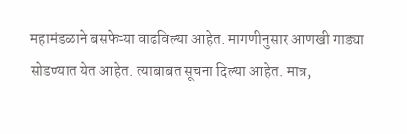महामंडळाने बसफेऱ्या वाढविल्या आहेत. मागणीनुसार आणखी गाड्या सोडण्यात येत आहेत. त्याबाबत सूचना दिल्या आहेत. मात्र,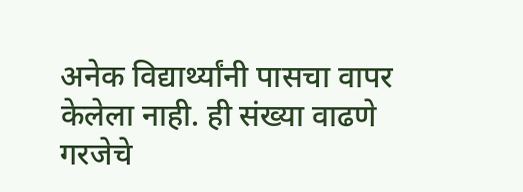अनेक विद्यार्थ्यांनी पासचा वापर केलेला नाही. ही संख्या वाढणे गरजेचे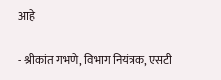आहे

- श्रीकांत गभणे, विभाग नियंत्रक, एसटी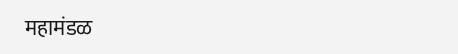महामंडळ